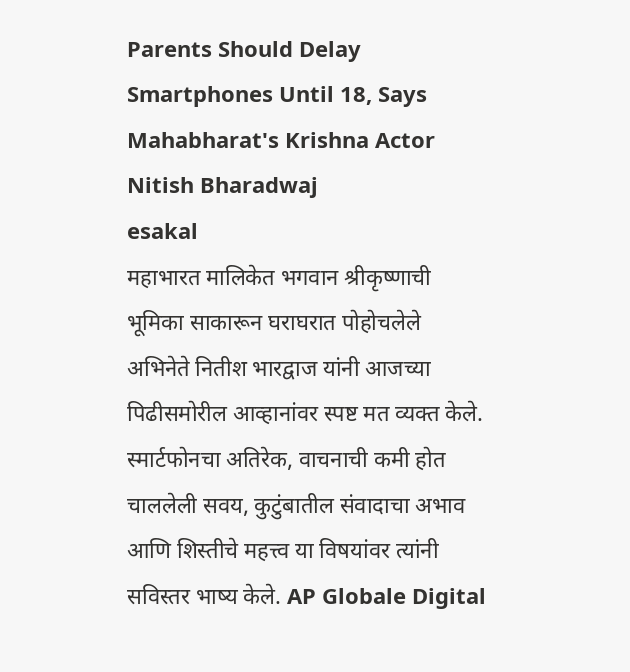Parents Should Delay Smartphones Until 18, Says Mahabharat's Krishna Actor Nitish Bharadwaj
esakal
महाभारत मालिकेत भगवान श्रीकृष्णाची भूमिका साकारून घराघरात पोहोचलेले अभिनेते नितीश भारद्वाज यांनी आजच्या पिढीसमोरील आव्हानांवर स्पष्ट मत व्यक्त केले. स्मार्टफोनचा अतिरेक, वाचनाची कमी होत चाललेली सवय, कुटुंबातील संवादाचा अभाव आणि शिस्तीचे महत्त्व या विषयांवर त्यांनी सविस्तर भाष्य केले. AP Globale Digital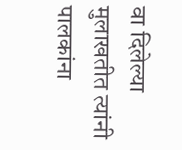वा दिलेल्या मुलाखतीत त्यांनी पालकांना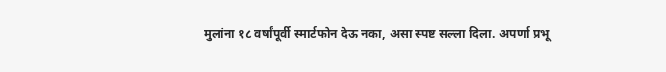मुलांना १८ वर्षांपूर्वी स्मार्टफोन देऊ नका, असा स्पष्ट सल्ला दिला. अपर्णा प्रभू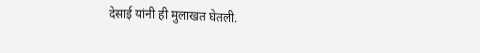देसाई यांनी ही मुलाखत घेतली.